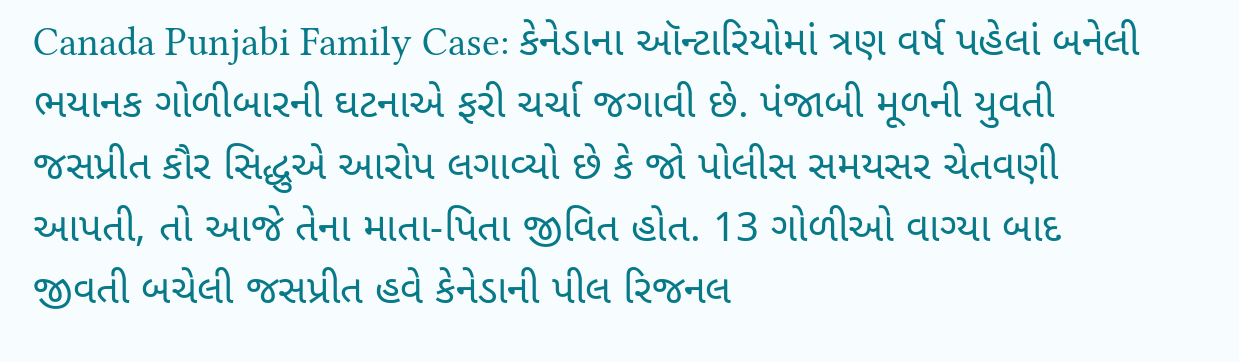Canada Punjabi Family Case: કેનેડાના ઑન્ટારિયોમાં ત્રણ વર્ષ પહેલાં બનેલી ભયાનક ગોળીબારની ઘટનાએ ફરી ચર્ચા જગાવી છે. પંજાબી મૂળની યુવતી જસપ્રીત કૌર સિદ્ધુએ આરોપ લગાવ્યો છે કે જો પોલીસ સમયસર ચેતવણી આપતી, તો આજે તેના માતા-પિતા જીવિત હોત. 13 ગોળીઓ વાગ્યા બાદ જીવતી બચેલી જસપ્રીત હવે કેનેડાની પીલ રિજનલ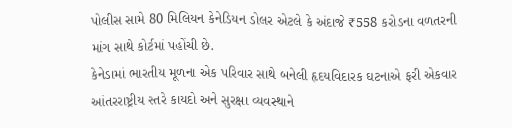પોલીસ સામે 80 મિલિયન કેનેડિયન ડોલર એટલે કે અંદાજે ₹558 કરોડના વળતરની માંગ સાથે કોર્ટમાં પહોંચી છે.
કેનેડામાં ભારતીય મૂળના એક પરિવાર સાથે બનેલી હૃદયવિદારક ઘટનાએ ફરી એકવાર આંતરરાષ્ટ્રીય સ્તરે કાયદો અને સુરક્ષા વ્યવસ્થાને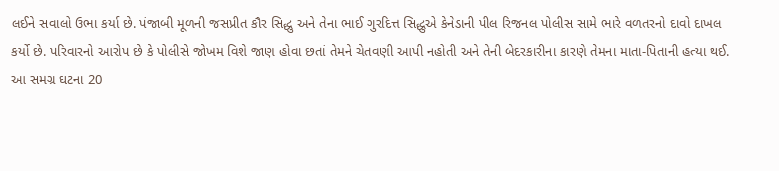લઈને સવાલો ઉભા કર્યા છે. પંજાબી મૂળની જસપ્રીત કૌર સિદ્ધુ અને તેના ભાઈ ગુરદિત્ત સિદ્ધુએ કેનેડાની પીલ રિજનલ પોલીસ સામે ભારે વળતરનો દાવો દાખલ કર્યો છે. પરિવારનો આરોપ છે કે પોલીસે જોખમ વિશે જાણ હોવા છતાં તેમને ચેતવણી આપી નહોતી અને તેની બેદરકારીના કારણે તેમના માતા-પિતાની હત્યા થઈ.
આ સમગ્ર ઘટના 20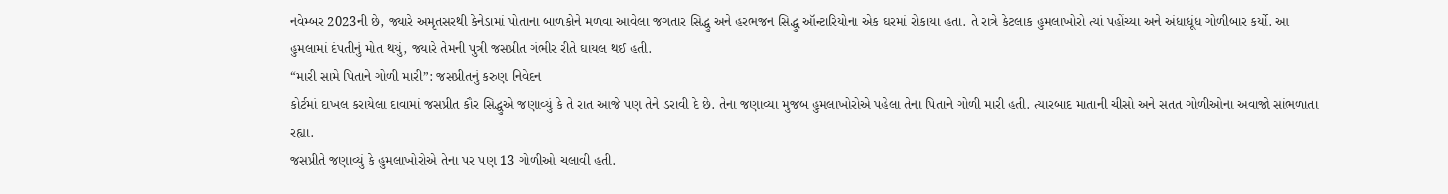નવેમ્બર 2023ની છે, જ્યારે અમૃતસરથી કેનેડામાં પોતાના બાળકોને મળવા આવેલા જગતાર સિદ્ધુ અને હરભજન સિદ્ધુ ઑન્ટારિયોના એક ઘરમાં રોકાયા હતા. તે રાત્રે કેટલાક હુમલાખોરો ત્યાં પહોંચ્યા અને અંધાધૂંધ ગોળીબાર કર્યો. આ હુમલામાં દંપતીનું મોત થયું, જ્યારે તેમની પુત્રી જસપ્રીત ગંભીર રીતે ઘાયલ થઈ હતી.
“મારી સામે પિતાને ગોળી મારી”: જસપ્રીતનું કરુણ નિવેદન
કોર્ટમાં દાખલ કરાયેલા દાવામાં જસપ્રીત કૌર સિદ્ધુએ જણાવ્યું કે તે રાત આજે પણ તેને ડરાવી દે છે. તેના જણાવ્યા મુજબ હુમલાખોરોએ પહેલા તેના પિતાને ગોળી મારી હતી. ત્યારબાદ માતાની ચીસો અને સતત ગોળીઓના અવાજો સાંભળાતા રહ્યા.
જસપ્રીતે જણાવ્યું કે હુમલાખોરોએ તેના પર પણ 13 ગોળીઓ ચલાવી હતી.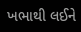ખભાથી લઈને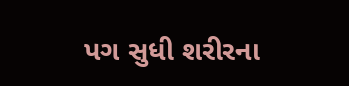પગ સુધી શરીરના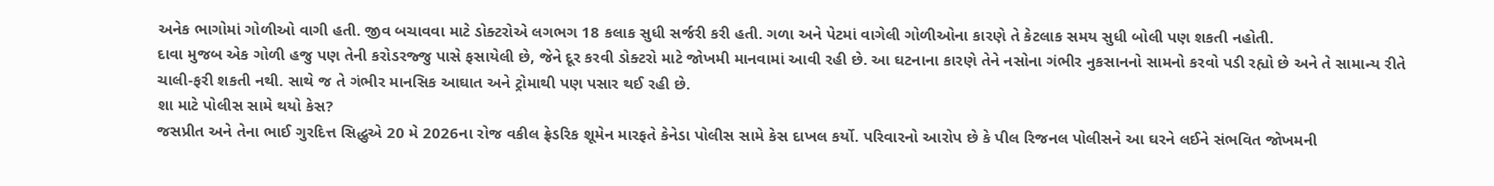અનેક ભાગોમાં ગોળીઓ વાગી હતી. જીવ બચાવવા માટે ડોક્ટરોએ લગભગ 18 કલાક સુધી સર્જરી કરી હતી. ગળા અને પેટમાં વાગેલી ગોળીઓના કારણે તે કેટલાક સમય સુધી બોલી પણ શકતી નહોતી.
દાવા મુજબ એક ગોળી હજુ પણ તેની કરોડરજ્જુ પાસે ફસાયેલી છે, જેને દૂર કરવી ડોક્ટરો માટે જોખમી માનવામાં આવી રહી છે. આ ઘટનાના કારણે તેને નસોના ગંભીર નુકસાનનો સામનો કરવો પડી રહ્યો છે અને તે સામાન્ય રીતે ચાલી-ફરી શકતી નથી. સાથે જ તે ગંભીર માનસિક આઘાત અને ટ્રોમાથી પણ પસાર થઈ રહી છે.
શા માટે પોલીસ સામે થયો કેસ?
જસપ્રીત અને તેના ભાઈ ગુરદિત્ત સિદ્ધુએ 20 મે 2026ના રોજ વકીલ ફ્રેડરિક શૂમેન મારફતે કેનેડા પોલીસ સામે કેસ દાખલ કર્યો. પરિવારનો આરોપ છે કે પીલ રિજનલ પોલીસને આ ઘરને લઈને સંભવિત જોખમની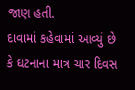જાણ હતી.
દાવામાં કહેવામાં આવ્યું છે કે ઘટનાના માત્ર ચાર દિવસ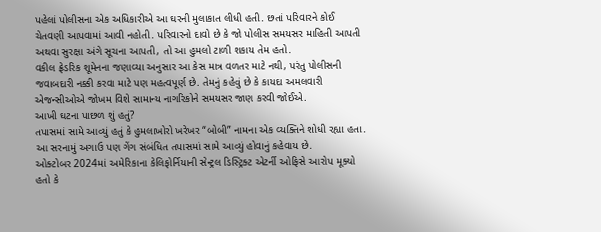પહેલાં પોલીસના એક અધિકારીએ આ ઘરની મુલાકાત લીધી હતી. છતાં પરિવારને કોઈ ચેતવણી આપવામાં આવી નહોતી. પરિવારનો દાવો છે કે જો પોલીસ સમયસર માહિતી આપતી અથવા સુરક્ષા અંગે સૂચના આપતી, તો આ હુમલો ટાળી શકાય તેમ હતો.
વકીલ ફ્રેડરિક શૂમેનના જણાવ્યા અનુસાર આ કેસ માત્ર વળતર માટે નથી, પરંતુ પોલીસની જવાબદારી નક્કી કરવા માટે પણ મહત્વપૂર્ણ છે. તેમનું કહેવું છે કે કાયદા અમલવારી એજન્સીઓએ જોખમ વિશે સામાન્ય નાગરિકોને સમયસર જાણ કરવી જોઈએ.
આખી ઘટના પાછળ શું હતું?
તપાસમાં સામે આવ્યું હતું કે હુમલાખોરો ખરેખર “બોબી” નામના એક વ્યક્તિને શોધી રહ્યા હતા. આ સરનામું અગાઉ પણ ગેંગ સંબંધિત તપાસમાં સામે આવ્યું હોવાનું કહેવાય છે.
ઓક્ટોબર 2024માં અમેરિકાના કેલિફોર્નિયાની સેન્ટ્રલ ડિસ્ટ્રિક્ટ એટર્ની ઓફિસે આરોપ મૂક્યો હતો કે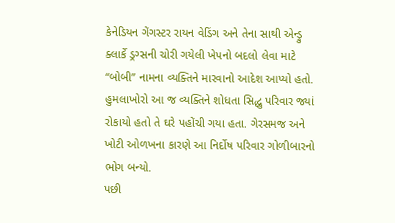કેનેડિયન ગેંગસ્ટર રાયન વેડિંગ અને તેના સાથી એન્ડ્રુ ક્લાર્કે ડ્રગ્સની ચોરી ગયેલી ખેપનો બદલો લેવા માટે “બોબી” નામના વ્યક્તિને મારવાનો આદેશ આપ્યો હતો.
હુમલાખોરો આ જ વ્યક્તિને શોધતા સિદ્ધુ પરિવાર જ્યાં રોકાયો હતો તે ઘરે પહોંચી ગયા હતા. ગેરસમજ અને ખોટી ઓળખના કારણે આ નિર્દોષ પરિવાર ગોળીબારનો ભોગ બન્યો.
પછી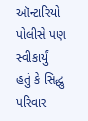ઑન્ટારિયો પોલીસે પણ સ્વીકાર્યું હતું કે સિદ્ધુ પરિવાર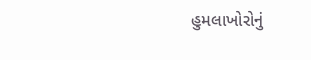હુમલાખોરોનું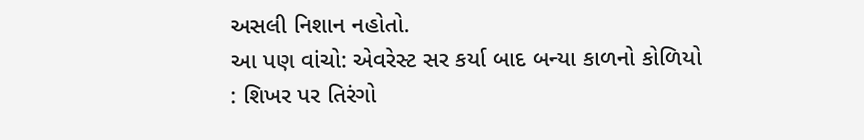અસલી નિશાન નહોતો.
આ પણ વાંચો: એવરેસ્ટ સર કર્યા બાદ બન્યા કાળનો કોળિયો : શિખર પર તિરંગો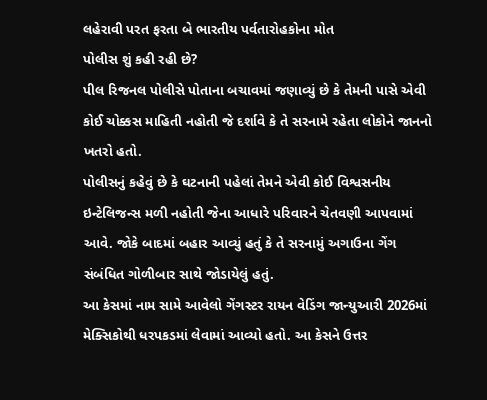લહેરાવી પરત ફરતા બે ભારતીય પર્વતારોહકોના મોત
પોલીસ શું કહી રહી છે?
પીલ રિજનલ પોલીસે પોતાના બચાવમાં જણાવ્યું છે કે તેમની પાસે એવી કોઈ ચોક્કસ માહિતી નહોતી જે દર્શાવે કે તે સરનામે રહેતા લોકોને જાનનો ખતરો હતો.
પોલીસનું કહેવું છે કે ઘટનાની પહેલાં તેમને એવી કોઈ વિશ્વસનીય ઇન્ટેલિજન્સ મળી નહોતી જેના આધારે પરિવારને ચેતવણી આપવામાં આવે. જોકે બાદમાં બહાર આવ્યું હતું કે તે સરનામું અગાઉના ગેંગ સંબંધિત ગોળીબાર સાથે જોડાયેલું હતું.
આ કેસમાં નામ સામે આવેલો ગેંગસ્ટર રાયન વેડિંગ જાન્યુઆરી 2026માં મેક્સિકોથી ધરપકડમાં લેવામાં આવ્યો હતો. આ કેસને ઉત્તર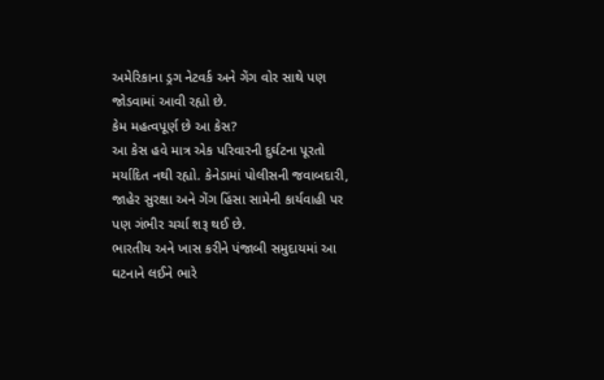અમેરિકાના ડ્રગ નેટવર્ક અને ગેંગ વોર સાથે પણ જોડવામાં આવી રહ્યો છે.
કેમ મહત્વપૂર્ણ છે આ કેસ?
આ કેસ હવે માત્ર એક પરિવારની દુર્ઘટના પૂરતો મર્યાદિત નથી રહ્યો. કેનેડામાં પોલીસની જવાબદારી, જાહેર સુરક્ષા અને ગેંગ હિંસા સામેની કાર્યવાહી પર પણ ગંભીર ચર્ચા શરૂ થઈ છે.
ભારતીય અને ખાસ કરીને પંજાબી સમુદાયમાં આ ઘટનાને લઈને ભારે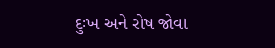દુઃખ અને રોષ જોવા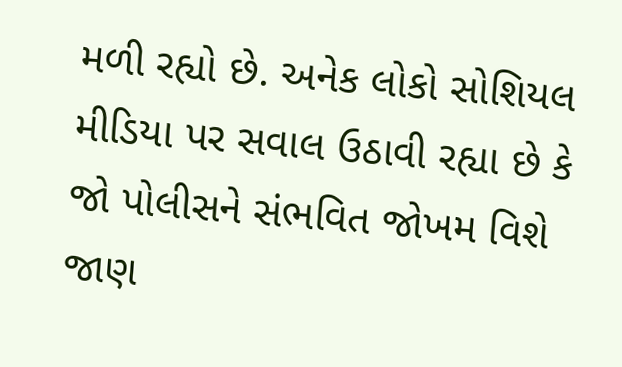મળી રહ્યો છે. અનેક લોકો સોશિયલ મીડિયા પર સવાલ ઉઠાવી રહ્યા છે કે જો પોલીસને સંભવિત જોખમ વિશે જાણ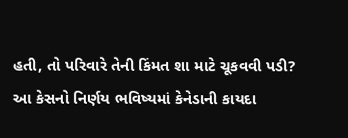હતી, તો પરિવારે તેની કિંમત શા માટે ચૂકવવી પડી?
આ કેસનો નિર્ણય ભવિષ્યમાં કેનેડાની કાયદા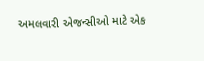અમલવારી એજન્સીઓ માટે એક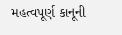મહત્વપૂર્ણ કાનૂની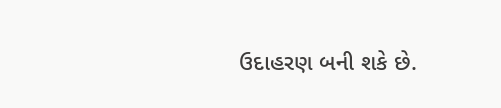ઉદાહરણ બની શકે છે.